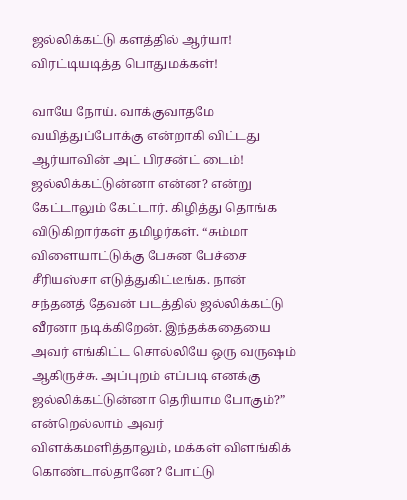ஜல்லிக்கட்டு களத்தில் ஆர்யா! விரட்டியடித்த பொதுமக்கள்!

வாயே நோய். வாக்குவாதமே வயித்துப்போக்கு என்றாகி விட்டது ஆர்யாவின் அட் பிரசன்ட் டைம்! ஜல்லிக்கட்டுன்னா என்ன? என்று கேட்டாலும் கேட்டார். கிழித்து தொங்க விடுகிறார்கள் தமிழர்கள். “சும்மா விளையாட்டுக்கு பேசுன பேச்சை சீரியஸ்சா எடுத்துகிட்டீங்க. நான் சந்தனத் தேவன் படத்தில் ஜல்லிக்கட்டு வீரனா நடிக்கிறேன். இந்தக்கதையை அவர் எங்கிட்ட சொல்லியே ஒரு வருஷம் ஆகிருச்சு. அப்புறம் எப்படி எனக்கு ஜல்லிக்கட்டுன்னா தெரியாம போகும்?” என்றெல்லாம் அவர் விளக்கமளித்தாலும், மக்கள் விளங்கிக் கொண்டால்தானே? போட்டு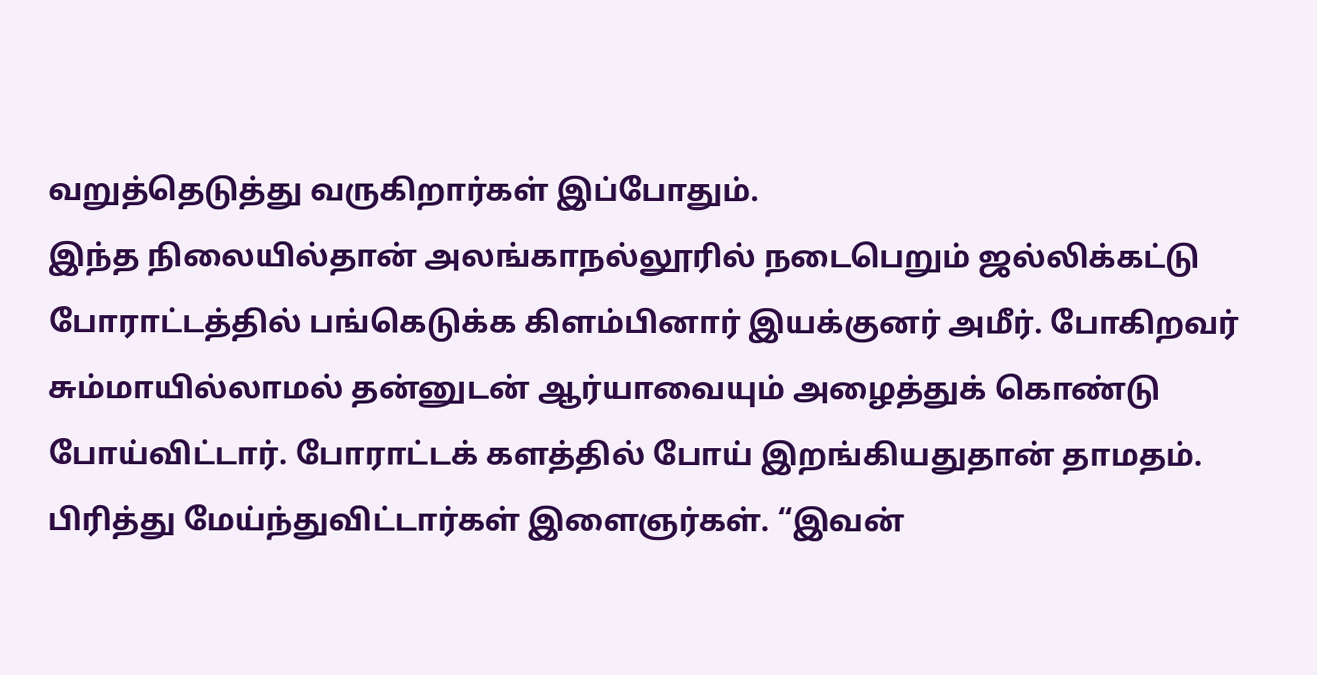வறுத்தெடுத்து வருகிறார்கள் இப்போதும்.
இந்த நிலையில்தான் அலங்காநல்லூரில் நடைபெறும் ஜல்லிக்கட்டு போராட்டத்தில் பங்கெடுக்க கிளம்பினார் இயக்குனர் அமீர். போகிறவர் சும்மாயில்லாமல் தன்னுடன் ஆர்யாவையும் அழைத்துக் கொண்டு போய்விட்டார். போராட்டக் களத்தில் போய் இறங்கியதுதான் தாமதம். பிரித்து மேய்ந்துவிட்டார்கள் இளைஞர்கள். “இவன்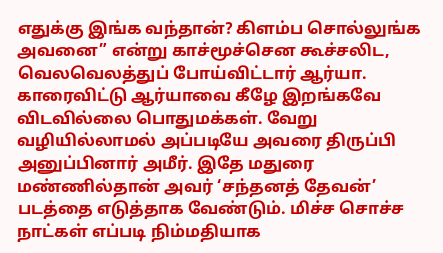எதுக்கு இங்க வந்தான்? கிளம்ப சொல்லுங்க அவனை” என்று காச்மூச்சென கூச்சலிட, வெலவெலத்துப் போய்விட்டார் ஆர்யா.
காரைவிட்டு ஆர்யாவை கீழே இறங்கவே விடவில்லை பொதுமக்கள். வேறு வழியில்லாமல் அப்படியே அவரை திருப்பி அனுப்பினார் அமீர். இதே மதுரை மண்ணில்தான் அவர் ‘சந்தனத் தேவன்’ படத்தை எடுத்தாக வேண்டும். மிச்ச சொச்ச நாட்கள் எப்படி நிம்மதியாக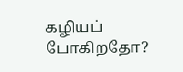கழியப் போகிறதோ?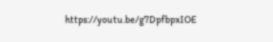https://youtu.be/g7DpfbpxIOE